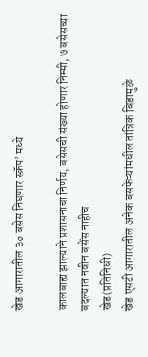खेड आगारातील ३० बसेस निघणार स्क्रॅप’ मध्ये

कालबाह्य झाल्याने प्रशासनाचा निर्णय, बसेसची संख्या होणार निम्मी, ७ बसेसच्या बदल्यात नवीन बसेंस नाहीच
खेड(प्रतिनिधी)
खेड एसटी आगारातील अनेक बसफेऱ्यांमधील तांत्रिक बिडामुळे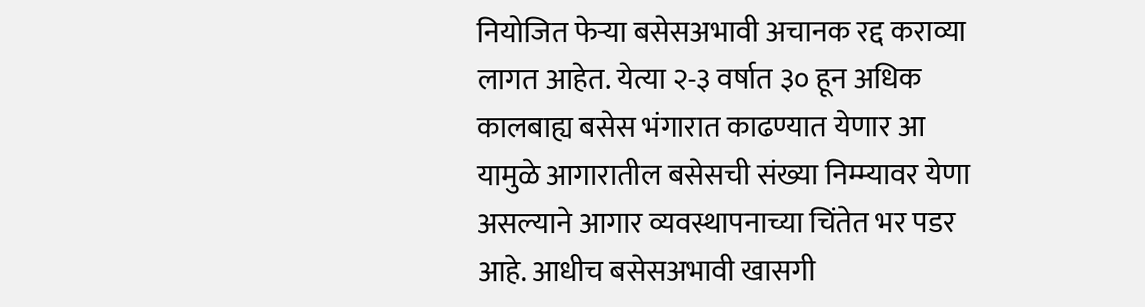नियोजित फेऱ्या बसेसअभावी अचानक रद्द कराव्या लागत आहेत. येत्या २-३ वर्षात ३० हून अधिक कालबाह्य बसेस भंगारात काढण्यात येणार आ यामुळे आगारातील बसेसची संख्या निम्म्यावर येणा असल्याने आगार व्यवस्थापनाच्या चिंतेत भर पडर आहे. आधीच बसेसअभावी खासगी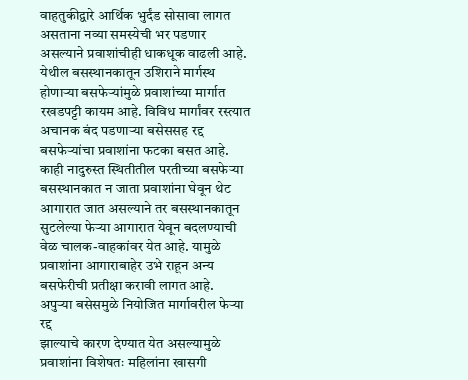वाहतुकीद्वारे आर्थिक भुर्दंड सोसावा लागत असताना नव्या समस्येची भर पडणार असल्याने प्रवाशांचीही धाकधूक वाढली आहे.
येथील बसस्थानकातून उशिराने मार्गस्थ होणाऱ्या बसफेऱ्यांमुळे प्रवाशांच्या मार्गात रखडपट्टी कायम आहे. विविध मार्गांवर रस्त्यात अचानक बंद पडणाऱ्या बसेससह रद्द बसफेऱ्यांचा प्रवाशांना फटका बसत आहे. काही नादुरुस्त स्थितीतील परतीच्या बसफेऱ्या बसस्थानकात न जाता प्रवाशांना घेवून थेट आगारात जात असल्याने तर बसस्थानकातून सुटलेल्या फेऱ्या आगारात येवून बदलण्याची वेळ चालक-वाहकांवर येत आहे. यामुळे प्रवाशांना आगाराबाहेर उभे राहून अन्य बसफेरीची प्रतीक्षा करावी लागत आहे.
अपुऱ्या बसेसमुळे नियोजित मार्गावरील फेऱ्या रद्द
झाल्याचे कारण देण्यात येत असल्यामुळे प्रवाशांना विशेषतः महिलांना खासगी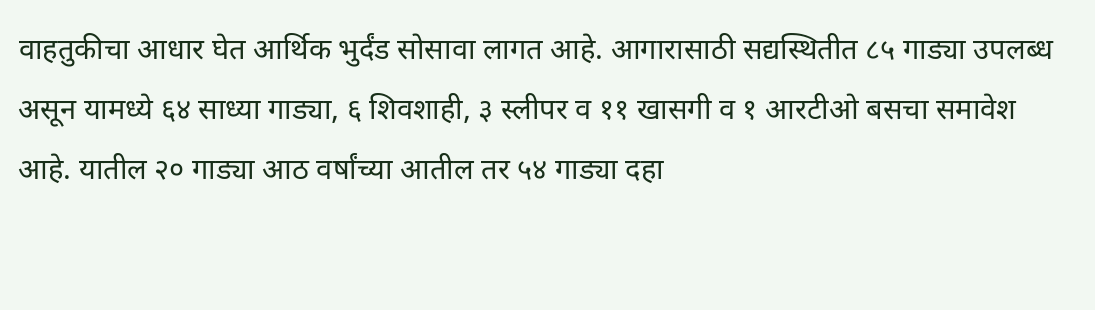वाहतुकीचा आधार घेत आर्थिक भुर्दंड सोसावा लागत आहे. आगारासाठी सद्यस्थितीत ८५ गाड्या उपलब्ध असून यामध्ये ६४ साध्या गाड्या, ६ शिवशाही, ३ स्लीपर व ११ खासगी व १ आरटीओ बसचा समावेश आहे. यातील २० गाड्या आठ वर्षांच्या आतील तर ५४ गाड्या दहा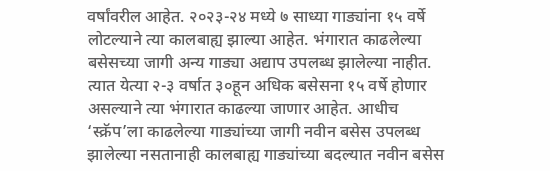वर्षांवरील आहेत. २०२३-२४ मध्ये ७ साध्या गाड्यांना १५ वर्षे लोटल्याने त्या कालबाह्य झाल्या आहेत. भंगारात काढलेल्या बसेसच्या जागी अन्य गाड्या अद्याप उपलब्ध झालेल्या नाहीत. त्यात येत्या २-३ वर्षात ३०हून अधिक बसेसना १५ वर्षे होणार असल्याने त्या भंगारात काढल्या जाणार आहेत. आधीच ‘स्क्रॅप’ला काढलेल्या गाड्यांच्या जागी नवीन बसेस उपलब्ध झालेल्या नसतानाही कालबाह्य गाड्यांच्या बदल्यात नवीन बसेस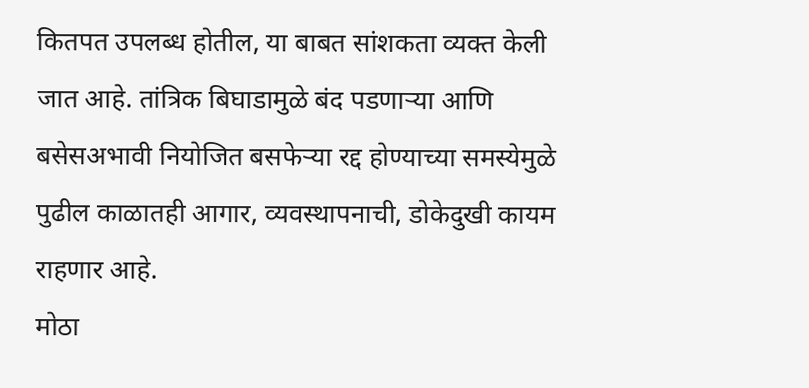कितपत उपलब्ध होतील, या बाबत सांशकता व्यक्त केली जात आहे. तांत्रिक बिघाडामुळे बंद पडणाऱ्या आणि बसेसअभावी नियोजित बसफेऱ्या रद्द होण्याच्या समस्येमुळे पुढील काळातही आगार, व्यवस्थापनाची, डोकेदुखी कायम राहणार आहे.
मोठा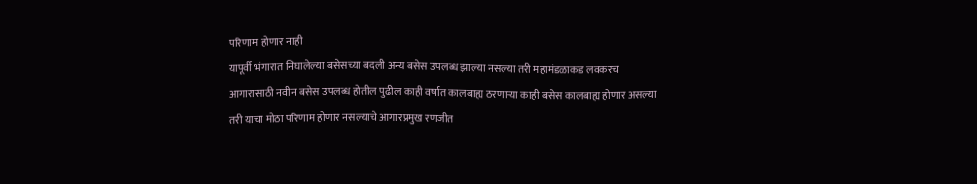परिणाम होणार नाही
यापूर्वी भंगारात निघालेल्या बसेसच्या बदली अन्य बसेस उपलब्ध झाल्या नसल्या तरी महामंडळाकड लवकरच आगारासाठी नवीन बसेस उपलब्ध होतील पुढील काही वर्षात कालबाह्य ठरणाऱ्या काही बसेस कालबाह्य होणार असल्या तरी याचा मोठा परिणाम होणार नसल्याचे आगारप्रमुख रणजीत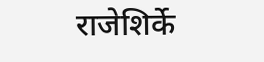राजेशिर्के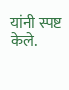यांनी स्पष्ट केले.